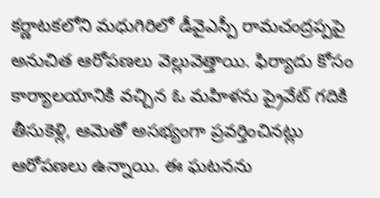కర్ణాటకలోని మధుగిరిలో డీవైఎస్పీ రామచంద్రప్పపై అనుచిత ఆరోపణలు వెల్లువెత్తాయి. ఫిర్యాదు కోసం కార్యాలయానికి వచ్చిన ఓ మహిళను ప్రైవేట్ గదికి తీసుకెళ్లి, ఆమెతో అసభ్యంగా ప్రవర్తించినట్లు ఆరోపణలు ఉన్నాయి. ఈ ఘటనను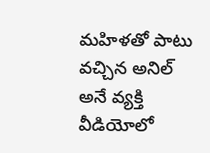మహిళతో పాటు వచ్చిన అనిల్ అనే వ్యక్తి వీడియోలో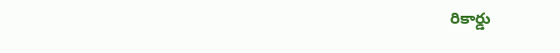రికార్డు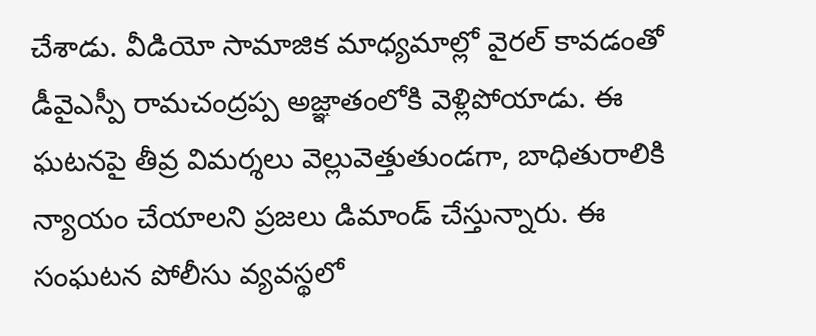చేశాడు. వీడియో సామాజిక మాధ్యమాల్లో వైరల్ కావడంతో డీవైఎస్పీ రామచంద్రప్ప అజ్ఞాతంలోకి వెళ్లిపోయాడు. ఈ ఘటనపై తీవ్ర విమర్శలు వెల్లువెత్తుతుండగా, బాధితురాలికి న్యాయం చేయాలని ప్రజలు డిమాండ్ చేస్తున్నారు. ఈ సంఘటన పోలీసు వ్యవస్థలో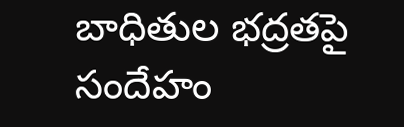బాధితుల భద్రతపై సందేహం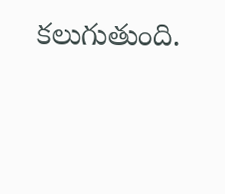కలుగుతుంది.